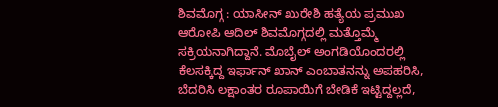ಶಿವಮೊಗ್ಗ : ಯಾಸೀನ್ ಖುರೇಶಿ ಹತ್ಯೆಯ ಪ್ರಮುಖ ಆರೋಪಿ ಆದಿಲ್ ಶಿವಮೊಗ್ಗದಲ್ಲಿ ಮತ್ತೊಮ್ಮೆ ಸಕ್ರಿಯನಾಗಿದ್ದಾನೆ. ಮೊಬೈಲ್ ಅಂಗಡಿಯೊಂದರಲ್ಲಿ ಕೆಲಸಕ್ಕಿದ್ದ ಇರ್ಫಾನ್ ಖಾನ್ ಎಂಬಾತನನ್ನು ಅಪಹರಿಸಿ, ಬೆದರಿಸಿ ಲಕ್ಷಾಂತರ ರೂಪಾಯಿಗೆ ಬೇಡಿಕೆ ಇಟ್ಟಿದ್ದಲ್ಲದೆ,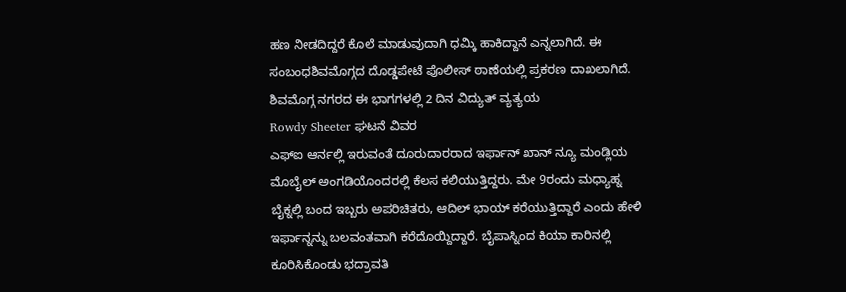ಹಣ ನೀಡದಿದ್ದರೆ ಕೊಲೆ ಮಾಡುವುದಾಗಿ ಧಮ್ಕಿ ಹಾಕಿದ್ದಾನೆ ಎನ್ನಲಾಗಿದೆ. ಈ ಸಂಬಂಧಶಿವಮೊಗ್ಗದ ದೊಡ್ಡಪೇಟೆ ಪೊಲೀಸ್ ಠಾಣೆಯಲ್ಲಿ ಪ್ರಕರಣ ದಾಖಲಾಗಿದೆ.
ಶಿವಮೊಗ್ಗ ನಗರದ ಈ ಭಾಗಗಳಲ್ಲಿ 2 ದಿನ ವಿದ್ಯುತ್ ವ್ಯತ್ಯಯ
Rowdy Sheeter ಘಟನೆ ವಿವರ
ಎಫ್ಐ ಆರ್ನಲ್ಲಿ ಇರುವಂತೆ ದೂರುದಾರರಾದ ಇರ್ಫಾನ್ ಖಾನ್ ನ್ಯೂ ಮಂಡ್ಲಿಯ ಮೊಬೈಲ್ ಅಂಗಡಿಯೊಂದರಲ್ಲಿ ಕೆಲಸ ಕಲಿಯುತ್ತಿದ್ದರು. ಮೇ 9ರಂದು ಮಧ್ಯಾಹ್ನ ಬೈಕ್ನಲ್ಲಿ ಬಂದ ಇಬ್ಬರು ಅಪರಿಚಿತರು, ಆದಿಲ್ ಭಾಯ್ ಕರೆಯುತ್ತಿದ್ದಾರೆ ಎಂದು ಹೇಳಿ ಇರ್ಫಾನ್ನನ್ನು ಬಲವಂತವಾಗಿ ಕರೆದೊಯ್ದಿದ್ದಾರೆ. ಬೈಪಾಸ್ನಿಂದ ಕಿಯಾ ಕಾರಿನಲ್ಲಿ ಕೂರಿಸಿಕೊಂಡು ಭದ್ರಾವತಿ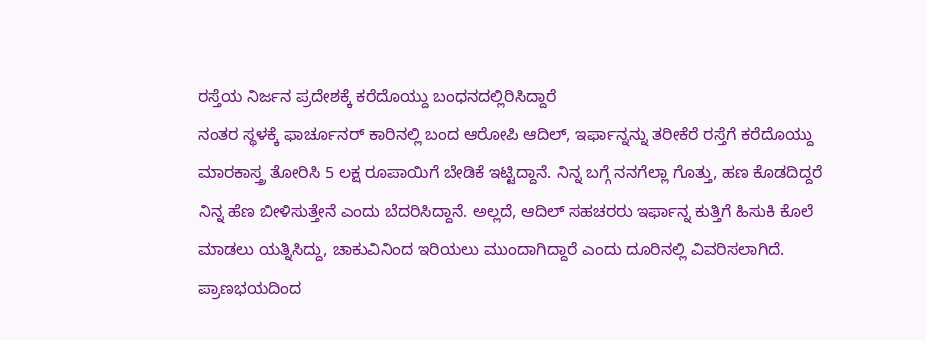ರಸ್ತೆಯ ನಿರ್ಜನ ಪ್ರದೇಶಕ್ಕೆ ಕರೆದೊಯ್ದು ಬಂಧನದಲ್ಲಿರಿಸಿದ್ದಾರೆ
ನಂತರ ಸ್ಥಳಕ್ಕೆ ಫಾರ್ಚೂನರ್ ಕಾರಿನಲ್ಲಿ ಬಂದ ಆರೋಪಿ ಆದಿಲ್, ಇರ್ಫಾನ್ನನ್ನು ತರೀಕೆರೆ ರಸ್ತೆಗೆ ಕರೆದೊಯ್ದು ಮಾರಕಾಸ್ತ್ರ ತೋರಿಸಿ 5 ಲಕ್ಷ ರೂಪಾಯಿಗೆ ಬೇಡಿಕೆ ಇಟ್ಟಿದ್ದಾನೆ. ನಿನ್ನ ಬಗ್ಗೆ ನನಗೆಲ್ಲಾ ಗೊತ್ತು, ಹಣ ಕೊಡದಿದ್ದರೆ ನಿನ್ನ ಹೆಣ ಬೀಳಿಸುತ್ತೇನೆ ಎಂದು ಬೆದರಿಸಿದ್ದಾನೆ. ಅಲ್ಲದೆ, ಆದಿಲ್ ಸಹಚರರು ಇರ್ಫಾನ್ನ ಕುತ್ತಿಗೆ ಹಿಸುಕಿ ಕೊಲೆ ಮಾಡಲು ಯತ್ನಿಸಿದ್ದು, ಚಾಕುವಿನಿಂದ ಇರಿಯಲು ಮುಂದಾಗಿದ್ದಾರೆ ಎಂದು ದೂರಿನಲ್ಲಿ ವಿವರಿಸಲಾಗಿದೆ.
ಪ್ರಾಣಭಯದಿಂದ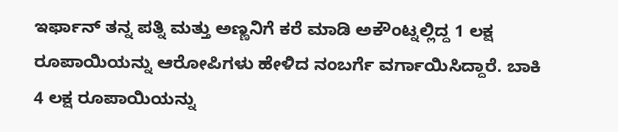ಇರ್ಫಾನ್ ತನ್ನ ಪತ್ನಿ ಮತ್ತು ಅಣ್ಣನಿಗೆ ಕರೆ ಮಾಡಿ ಅಕೌಂಟ್ನಲ್ಲಿದ್ದ 1 ಲಕ್ಷ ರೂಪಾಯಿಯನ್ನು ಆರೋಪಿಗಳು ಹೇಳಿದ ನಂಬರ್ಗೆ ವರ್ಗಾಯಿಸಿದ್ದಾರೆ. ಬಾಕಿ 4 ಲಕ್ಷ ರೂಪಾಯಿಯನ್ನು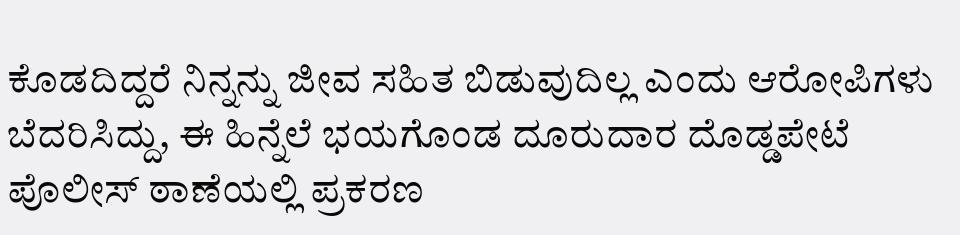ಕೊಡದಿದ್ದರೆ ನಿನ್ನನ್ನು ಜೀವ ಸಹಿತ ಬಿಡುವುದಿಲ್ಲ ಎಂದು ಆರೋಪಿಗಳು ಬೆದರಿಸಿದ್ದು, ಈ ಹಿನ್ನೆಲೆ ಭಯಗೊಂಡ ದೂರುದಾರ ದೊಡ್ಡಪೇಟೆ ಪೊಲೀಸ್ ಠಾಣೆಯಲ್ಲಿ ಪ್ರಕರಣ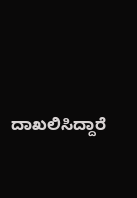ದಾಖಲಿಸಿದ್ದಾರೆ